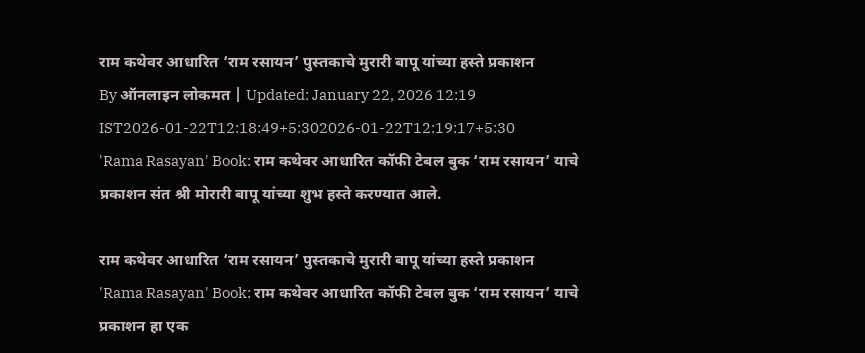राम कथेवर आधारित ‘राम रसायन’ पुस्तकाचे मुरारी बापू यांच्या हस्ते प्रकाशन
By ऑनलाइन लोकमत | Updated: January 22, 2026 12:19 IST2026-01-22T12:18:49+5:302026-01-22T12:19:17+5:30
'Rama Rasayan' Book: राम कथेवर आधारित कॉफी टेबल बुक ‘राम रसायन’ याचे प्रकाशन संत श्री मोरारी बापू यांच्या शुभ हस्ते करण्यात आले.

राम कथेवर आधारित ‘राम रसायन’ पुस्तकाचे मुरारी बापू यांच्या हस्ते प्रकाशन
'Rama Rasayan' Book: राम कथेवर आधारित कॉफी टेबल बुक ‘राम रसायन’ याचे प्रकाशन हा एक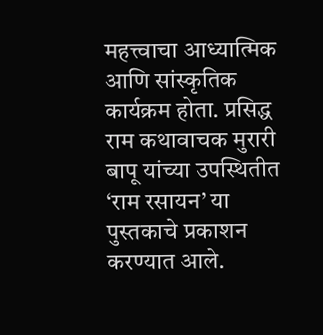महत्त्वाचा आध्यात्मिक आणि सांस्कृतिक कार्यक्रम होता. प्रसिद्ध राम कथावाचक मुरारी बापू यांच्या उपस्थितीत ‘राम रसायन’ या पुस्तकाचे प्रकाशन करण्यात आले.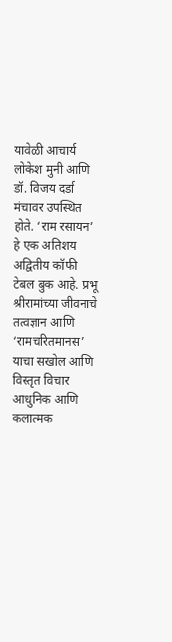यावेळी आचार्य लोकेश मुनी आणि डॉ. विजय दर्डा मंचावर उपस्थित होते. ‘राम रसायन’ हे एक अतिशय अद्वितीय कॉफी टेबल बुक आहे. प्रभू श्रीरामांच्या जीवनाचे तत्वज्ञान आणि ‘रामचरितमानस’ याचा सखोल आणि विस्तृत विचार आधुनिक आणि कलात्मक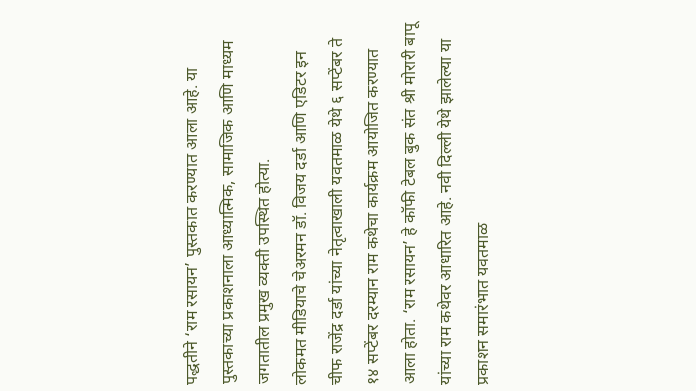पद्धतीने ‘राम रसायन’ पुस्तकात करण्यात आला आहे. या पुस्तकाच्या प्रकाशनाला आध्यात्मिक, सामाजिक आणि माध्यम जगतातील प्रमुख व्यक्ती उपस्थित होत्या.
लोकमत मीडियाचे चेअरमन डॉ. विजय दर्डा आणि एडिटर इन चीफ राजेंद्र दर्डा यांच्या नेतृत्वाखाली यवतमाळ येथे ६ सप्टेंबर ते १४ सप्टेंबर दरम्यान राम कथेचा कार्यक्रम आयोजित करण्यात आला होता. ‘राम रसायन’ हे कॉफी टेबल बुक संत श्री मोरारी बापू यांच्या राम कथेवर आधारित आहे. नवी दिल्ली येथे झालेल्या या प्रकाशन समारंभात यवतमाळ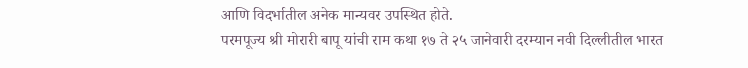आणि विदर्भातील अनेक मान्यवर उपस्थित होते.
परमपूज्य श्री मोरारी बापू यांची राम कथा १७ ते २५ जानेवारी दरम्यान नवी दिल्लीतील भारत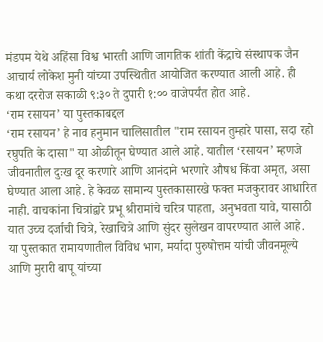मंडपम येथे अहिंसा विश्व भारती आणि जागतिक शांती केंद्राचे संस्थापक जैन आचार्य लोकेश मुनी यांच्या उपस्थितीत आयोजित करण्यात आली आहे. ही कथा दररोज सकाळी ९:३० ते दुपारी १:०० वाजेपर्यंत होत आहे.
‘राम रसायन’ या पुस्तकाबद्दल
‘राम रसायन’ हे नाव हनुमान चालिसातील "राम रसायन तुम्हारे पासा, सदा रहो रघुपति के दासा" या ओळीतून घेण्यात आले आहे. यातील ‘रसायन’ म्हणजे जीवनातील दुःख दूर करणारे आणि आनंदाने भरणारे औषध किंवा अमृत, असा घेण्यात आला आहे. हे केवळ सामान्य पुस्तकासारखे फक्त मजकुरावर आधारित नाही. वाचकांना चित्रांद्वारे प्रभू श्रीरामांचे चरित्र पाहता, अनुभवता यावे, यासाठी यात उच्च दर्जाची चित्रे, रेखाचित्रे आणि सुंदर सुलेखन वापरण्यात आले आहे. या पुस्तकात रामायणातील विविध भाग, मर्यादा पुरुषोत्तम यांची जीवनमूल्ये आणि मुरारी बापू यांच्या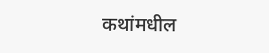कथांमधील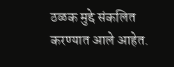ठळक मुद्दे संकलित करण्यात आले आहेत.